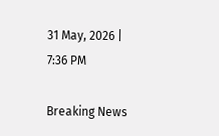31 May, 2026 | 7:36 PM

Breaking News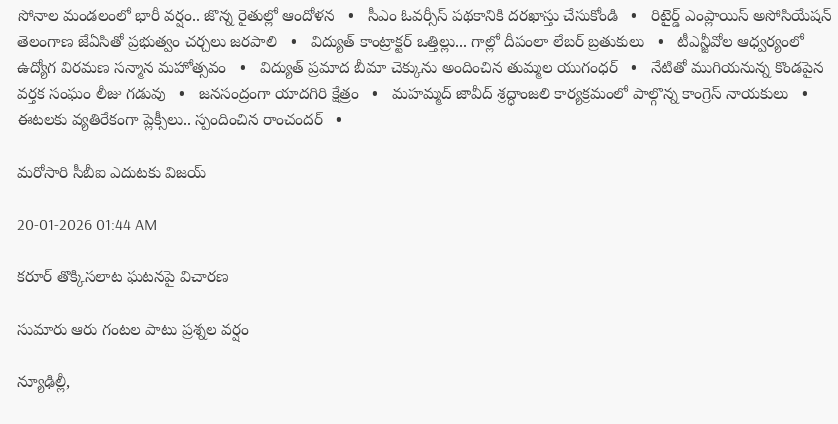సోనాల మండలంలో భారీ వర్షం.. జొన్న రైతుల్లో ఆందోళన   •   సీఎం ఓవర్సీస్ పథకానికి దరఖాస్తు చేసుకోండి   •   రిటైర్డ్ ఎంప్లాయిస్ అసోసియేషన్ తెలంగాణ జేఏసితో ప్రభుత్వం చర్చలు జరపాలి   •   విద్యుత్ కాంట్రాక్టర్ ఒత్తిల్లు... గాల్లో దీపంలా లేబర్ బ్రతుకులు   •   టీఎన్జీవోల ఆధ్వర్యంలో ఉద్యోగ విరమణ సన్మాన మహోత్సవం   •   విద్యుత్ ప్రమాద బీమా చెక్కును అందించిన తుమ్మల యుగంధర్   •   నేటితో ముగియనున్న కొండపైన వర్తక సంఘం లీజు గడువు   •   జనసంద్రంగా యాదగిరి క్షేత్రం   •   మహమ్మద్ జావీద్ శ్రద్ధాంజలి కార్యక్రమంలో పాల్గొన్న కాంగ్రెస్ నాయకులు   •   ఈటలకు వ్యతిరేకంగా ప్లెక్సీలు.. స్పందించిన రాంచందర్   •

మరోసారి సీబీఐ ఎదుటకు విజయ్

20-01-2026 01:44 AM

కరూర్ తొక్కిసలాట ఘటనపై విచారణ

సుమారు ఆరు గంటల పాటు ప్రశ్నల వర్షం

న్యూఢిల్లీ,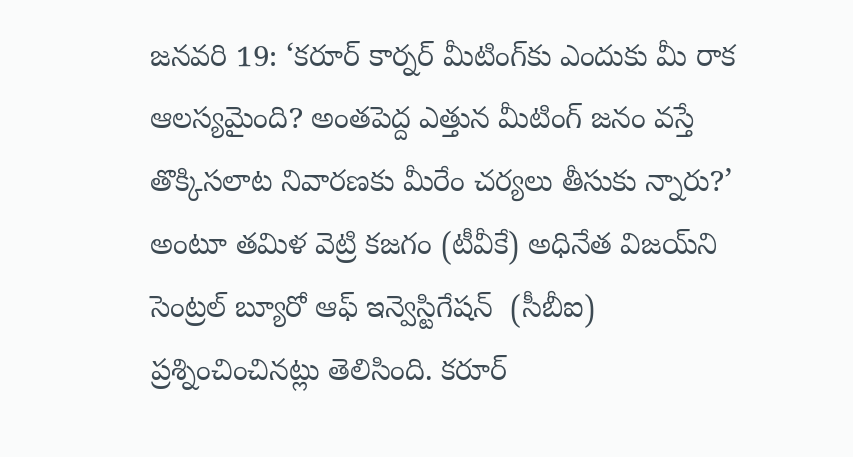జనవరి 19: ‘కరూర్ కార్నర్ మీటింగ్‌కు ఎందుకు మీ రాక ఆలస్యమైంది? అంతపెద్ద ఎత్తున మీటింగ్ జనం వస్తే తొక్కిసలాట నివారణకు మీరేం చర్యలు తీసుకు న్నారు?’ అంటూ తమిళ వెట్రి కజగం (టీవీకే) అధినేత విజయ్‌ని సెంట్రల్ బ్యూరో ఆఫ్ ఇన్వెస్టిగేషన్  (సీబీఐ) ప్రశ్నించించినట్లు తెలిసింది. కరూర్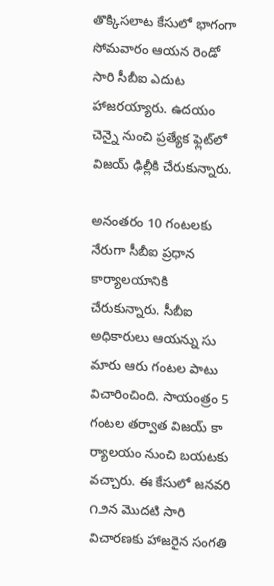తొక్కిసలాట కేసులో భాగంగా సోమవారం ఆయన రెండో సారి సీబీఐ ఎదుట హాజరయ్యారు. ఉదయం చెన్నై నుంచి ప్రత్యేక ఫ్లెట్‌లో విజయ్ ఢిల్లీకి చేరుకున్నారు.

అనంతరం 10 గంటలకు నేరుగా సీబీఐ ప్రధాన కార్యాలయానికి చేరుకున్నారు. సీబీఐ అధికారులు ఆయన్ను సు మారు ఆరు గంటల పాటు విచారించింది. సాయంత్రం 5 గంటల తర్వాత విజయ్ కా ర్యాలయం నుంచి బయటకు వచ్చారు. ఈ కేసులో జనవరి ౧౨న మొదటి సారి విచారణకు హాజరైన సంగతి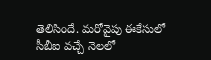తెలిసిందే. మరోవైపు ఈకేసులో సీబీఐ వచ్చే నెలలో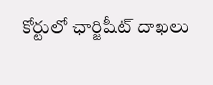కోర్టులో ఛార్జిషీట్ దాఖలు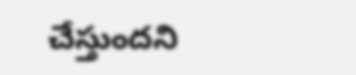చేస్తుందని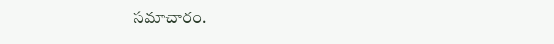సమాచారం.